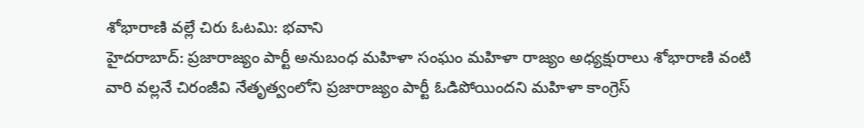శోభారాణి వల్లే చిరు ఓటమి: భవాని
హైదరాబాద్: ప్రజారాజ్యం పార్టీ అనుబంధ మహిళా సంఘం మహిళా రాజ్యం అధ్యక్షురాలు శోభారాణి వంటి వారి వల్లనే చిరంజీవి నేతృత్వంలోని ప్రజారాజ్యం పార్టీ ఓడిపోయిందని మహిళా కాంగ్రెస్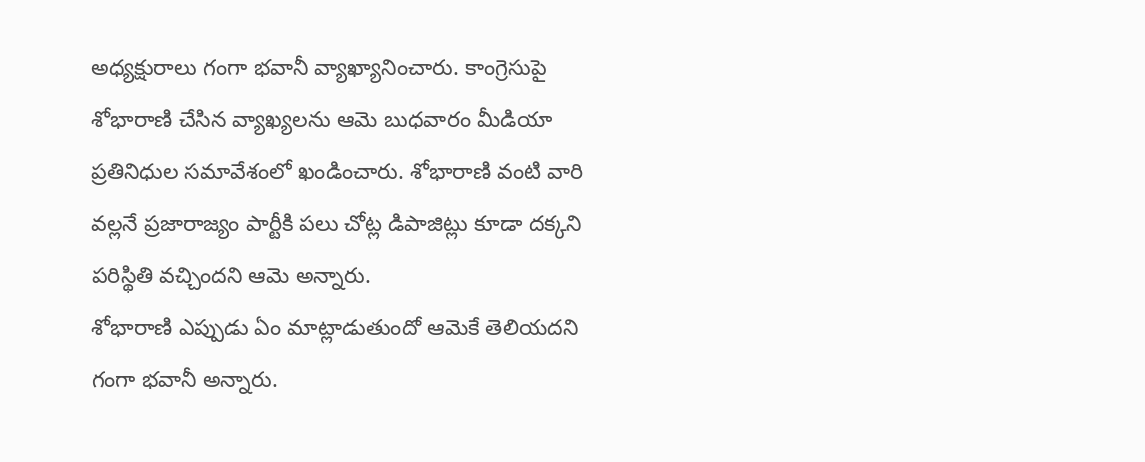అధ్యక్షురాలు గంగా భవానీ వ్యాఖ్యానించారు. కాంగ్రెసుపై శోభారాణి చేసిన వ్యాఖ్యలను ఆమె బుధవారం మీడియా ప్రతినిధుల సమావేశంలో ఖండించారు. శోభారాణి వంటి వారి వల్లనే ప్రజారాజ్యం పార్టీకి పలు చోట్ల డిపాజిట్లు కూడా దక్కని పరిస్థితి వచ్చిందని ఆమె అన్నారు.
శోభారాణి ఎప్పుడు ఏం మాట్లాడుతుందో ఆమెకే తెలియదని గంగా భవానీ అన్నారు.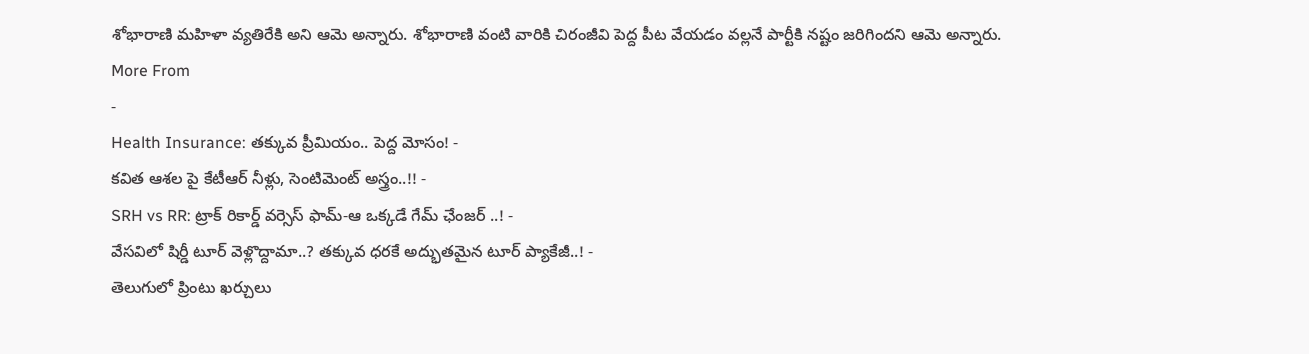శోభారాణి మహిళా వ్యతిరేకి అని ఆమె అన్నారు. శోభారాణి వంటి వారికి చిరంజీవి పెద్ద పీట వేయడం వల్లనే పార్టీకి నష్టం జరిగిందని ఆమె అన్నారు.
More From
-
Health Insurance: తక్కువ ప్రీమియం.. పెద్ద మోసం! -
కవిత ఆశల పై కేటీఆర్ నీళ్లు, సెంటిమెంట్ అస్త్రం..!! -
SRH vs RR: ట్రాక్ రికార్డ్ వర్సెస్ ఫామ్-ఆ ఒక్కడే గేమ్ ఛేంజర్ ..! -
వేసవిలో షిర్డీ టూర్ వెళ్లొద్దామా..? తక్కువ ధరకే అద్భుతమైన టూర్ ప్యాకేజీ..! -
తెలుగులో ప్రింటు ఖర్చులు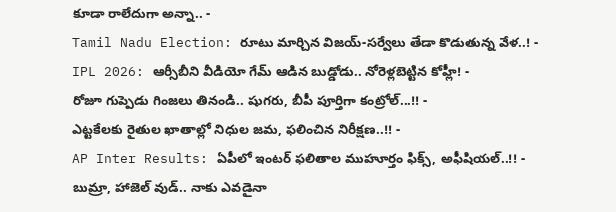కూడా రాలేదుగా అన్నా.. -
Tamil Nadu Election: రూటు మార్చిన విజయ్-సర్వేలు తేడా కొడుతున్న వేళ..! -
IPL 2026: ఆర్సీబీని వీడియో గేమ్ ఆడిన బుడ్డోడు.. నోరెళ్లబెట్టిన కోహ్లీ! -
రోజూ గుప్పెడు గింజలు తినండి.. షుగరు, బీపీ పూర్తిగా కంట్రోల్...!! -
ఎట్టకేలకు రైతుల ఖాతాల్లో నిధుల జమ, ఫలించిన నిరీక్షణ..!! -
AP Inter Results: ఏపీలో ఇంటర్ ఫలితాల ముహూర్తం ఫిక్స్, అఫీషియల్..!! -
బుమ్రా, హాజెల్ వుడ్.. నాకు ఎవడైనా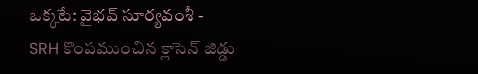ఒక్కటే: వైభవ్ సూర్యవంశీ -
SRH కొంపముంచిన క్లాసెన్ జిడ్డు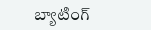బ్యాటింగ్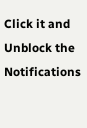Click it and Unblock the Notifications